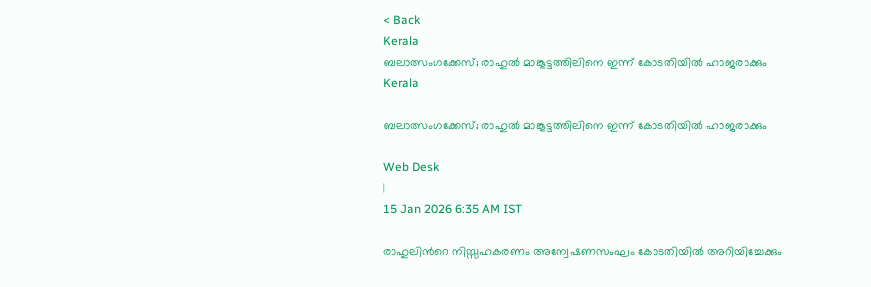< Back
Kerala
ബലാത്സംഗക്കേസ്; രാഹുൽ മാങ്കൂട്ടത്തിലിനെ ഇന്ന് കോടതിയിൽ ഹാജരാക്കും
Kerala

ബലാത്സംഗക്കേസ്; രാഹുൽ മാങ്കൂട്ടത്തിലിനെ ഇന്ന് കോടതിയിൽ ഹാജരാക്കും

Web Desk
|
15 Jan 2026 6:35 AM IST

രാഹുലിന്‍റെ നിസ്സഹകരണം അന്വേഷണസംഘം കോടതിയിൽ അറിയിച്ചേക്കും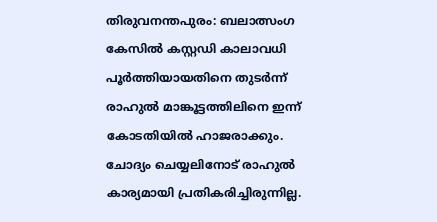തിരുവനന്തപുരം: ബലാത്സംഗ കേസിൽ കസ്റ്റഡി കാലാവധി പൂർത്തിയായതിനെ തുടർന്ന് രാഹുൽ മാങ്കൂട്ടത്തിലിനെ ഇന്ന് കോടതിയിൽ ഹാജരാക്കും. ചോദ്യം ചെയ്യലിനോട് രാഹുൽ കാര്യമായി പ്രതികരിച്ചിരുന്നില്ല.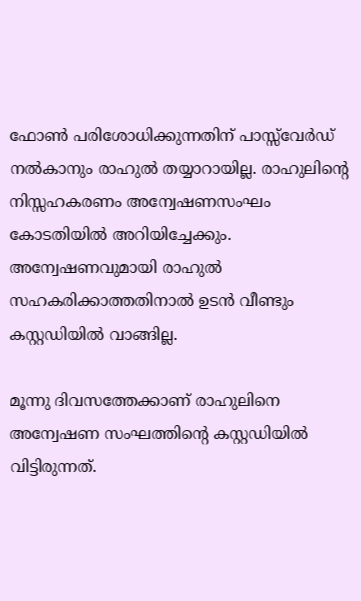ഫോൺ പരിശോധിക്കുന്നതിന് പാസ്സ്‌വേർഡ് നൽകാനും രാഹുൽ തയ്യാറായില്ല. രാഹുലിന്‍റെ നിസ്സഹകരണം അന്വേഷണസംഘം കോടതിയിൽ അറിയിച്ചേക്കും. അന്വേഷണവുമായി രാഹുൽ സഹകരിക്കാത്തതിനാൽ ഉടൻ വീണ്ടും കസ്റ്റഡിയിൽ വാങ്ങില്ല.

മൂന്നു ദിവസത്തേക്കാണ് രാഹുലിനെ അന്വേഷണ സംഘത്തിന്‍റെ കസ്റ്റഡിയിൽ വിട്ടിരുന്നത്.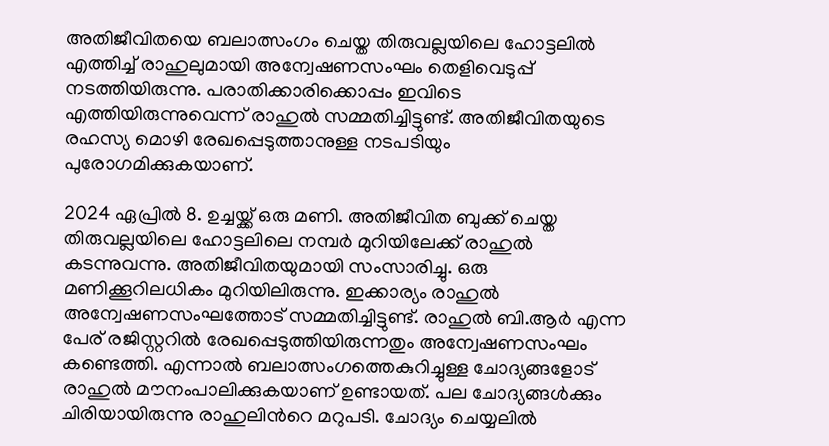അതിജീവിതയെ ബലാത്സംഗം ചെയ്ത തിരുവല്ലയിലെ ഹോട്ടലിൽ എത്തിച്ച് രാഹുലുമായി അന്വേഷണസംഘം തെളിവെടുപ്പ് നടത്തിയിരുന്നു. പരാതിക്കാരിക്കൊപ്പം ഇവിടെ എത്തിയിരുന്നുവെന്ന് രാഹുൽ സമ്മതിച്ചിട്ടുണ്ട്. അതിജീവിതയുടെ രഹസ്യ മൊഴി രേഖപ്പെടുത്താനുള്ള നടപടിയും പുരോഗമിക്കുകയാണ്.

2024 ഏപ്രിൽ 8. ഉച്ചയ്ക്ക് ഒരു മണി. അതിജീവിത ബുക്ക് ചെയ്ത തിരുവല്ലയിലെ ഹോട്ടലിലെ നമ്പർ മുറിയിലേക്ക് രാഹുൽ കടന്നുവന്നു. അതിജീവിതയുമായി സംസാരിച്ചു. ഒരു മണിക്കൂറിലധികം മുറിയിലിരുന്നു. ഇക്കാര്യം രാഹുൽ അന്വേഷണസംഘത്തോട് സമ്മതിച്ചിട്ടുണ്ട്. രാഹുൽ ബി.ആർ എന്ന പേര് രജിസ്റ്ററിൽ രേഖപ്പെടുത്തിയിരുന്നതും അന്വേഷണസംഘം കണ്ടെത്തി. എന്നാൽ ബലാത്സംഗത്തെകുറിച്ചുള്ള ചോദ്യങ്ങളോട് രാഹുൽ മൗനംപാലിക്കുകയാണ് ഉണ്ടായത്. പല ചോദ്യങ്ങൾക്കും ചിരിയായിരുന്നു രാഹുലിന്‍റെ മറുപടി. ചോദ്യം ചെയ്യലിൽ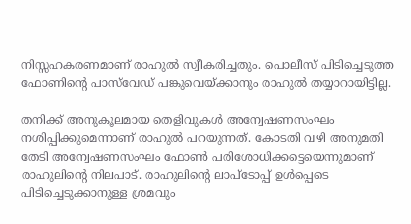നിസ്സഹകരണമാണ് രാഹുൽ സ്വീകരിച്ചതും. പൊലീസ് പിടിച്ചെടുത്ത ഫോണിന്‍റെ പാസ്‍വേഡ് പങ്കുവെയ്ക്കാനും രാഹുൽ തയ്യാറായിട്ടില്ല.

തനിക്ക് അനുകൂലമായ തെളിവുകൾ അന്വേഷണസംഘം നശിപ്പിക്കുമെന്നാണ് രാഹുൽ പറയുന്നത്. കോടതി വഴി അനുമതി തേടി അന്വേഷണസംഘം ഫോൺ പരിശോധിക്കട്ടെയെന്നുമാണ് രാഹുലിന്റെ നിലപാട്. രാഹുലിന്റെ ലാപ്ടോപ്പ് ഉൾപ്പെടെ പിടിച്ചെടുക്കാനുള്ള ശ്രമവും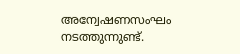അന്വേഷണസംഘം നടത്തുന്നുണ്ട്.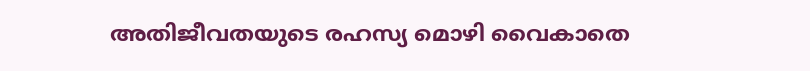അതിജീവതയുടെ രഹസ്യ മൊഴി വൈകാതെ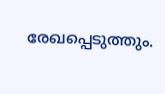രേഖപ്പെടുത്തും.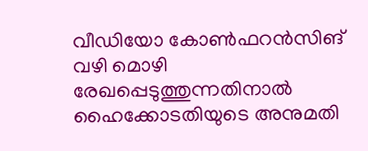വീഡിയോ കോൺഫറൻസിങ് വഴി മൊഴി രേഖപ്പെടുത്തുന്നതിനാൽ ഹൈക്കോടതിയുടെ അനുമതി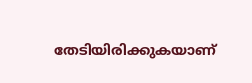തേടിയിരിക്കുകയാണ്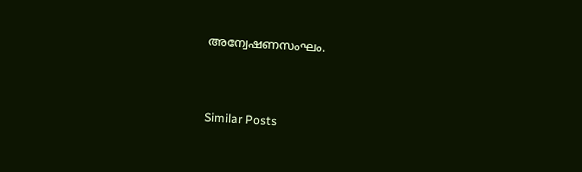അന്വേഷണസംഘം.



Similar Posts